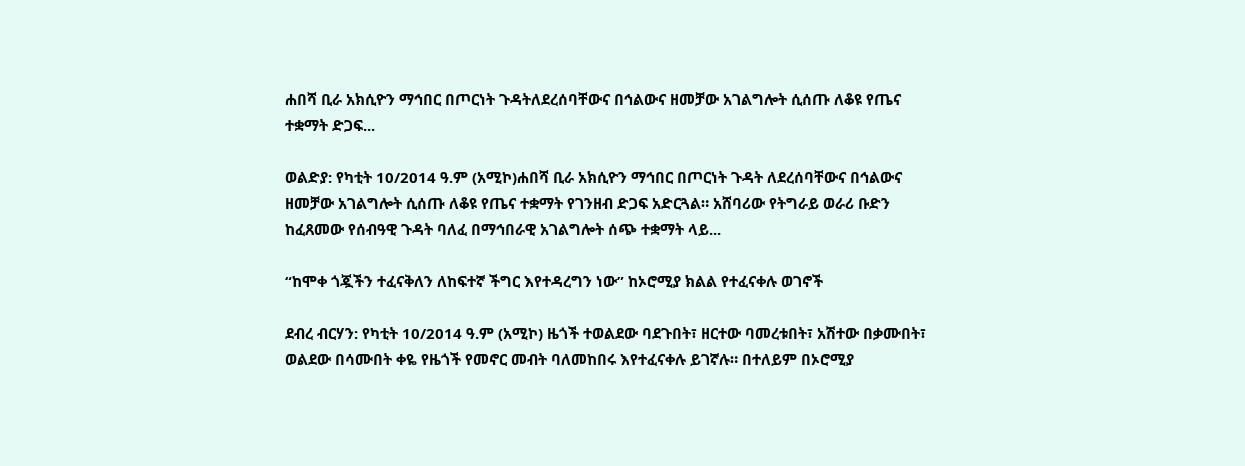ሐበሻ ቢራ አክሲዮን ማኅበር በጦርነት ጉዳትለደረሰባቸውና በኅልውና ዘመቻው አገልግሎት ሲሰጡ ለቆዩ የጤና ተቋማት ድጋፍ...

ወልድያ: የካቲት 10/2014 ዓ.ም (አሚኮ)ሐበሻ ቢራ አክሲዮን ማኅበር በጦርነት ጉዳት ለደረሰባቸውና በኅልውና ዘመቻው አገልግሎት ሲሰጡ ለቆዩ የጤና ተቋማት የገንዘብ ድጋፍ አድርጓል። አሸባሪው የትግራይ ወራሪ ቡድን ከፈጸመው የሰብዓዊ ጉዳት ባለፈ በማኅበራዊ አገልግሎት ሰጭ ተቋማት ላይ...

“ከሞቀ ጎጇችን ተፈናቅለን ለከፍተኛ ችግር እየተዳረግን ነው” ከኦሮሚያ ክልል የተፈናቀሉ ወገኖች

ደብረ ብርሃን: የካቲት 10/2014 ዓ.ም (አሚኮ) ዜጎች ተወልደው ባደጉበት፣ ዘርተው ባመረቱበት፣ አሽተው በቃሙበት፣ ወልደው በሳሙበት ቀዬ የዜጎች የመኖር መብት ባለመከበሩ እየተፈናቀሉ ይገኛሉ። በተለይም በኦሮሚያ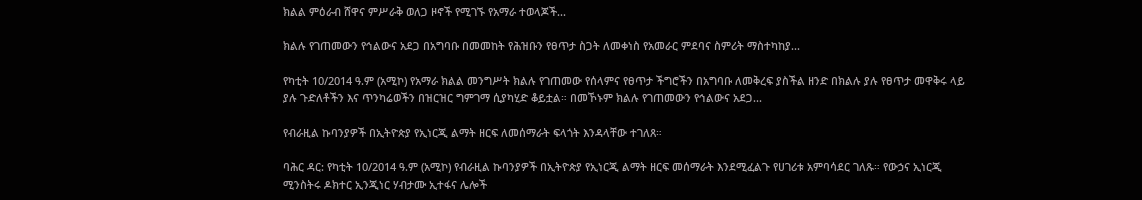ክልል ምዕራብ ሸዋና ምሥራቅ ወለጋ ዞኖች የሚገኙ የአማራ ተወላጆች...

ክልሉ የገጠመውን የኅልውና አደጋ በአግባቡ በመመከት የሕዝቡን የፀጥታ ስጋት ለመቀነስ የአመራር ምደባና ስምሪት ማስተካከያ...

የካቲት 10/2014 ዓ.ም (አሚኮ) የአማራ ክልል መንግሥት ክልሉ የገጠመው የሰላምና የፀጥታ ችግሮችን በአግባቡ ለመቅረፍ ያስችል ዘንድ በክልሉ ያሉ የፀጥታ መዋቅሩ ላይ ያሉ ጉድለቶችን እና ጥንካሬወችን በዝርዝር ግምገማ ሲያካሂድ ቆይቷል። በመኾኑም ክልሉ የገጠመውን የኅልውና አደጋ...

የብራዚል ኩባንያዎች በኢትዮጵያ የኢነርጂ ልማት ዘርፍ ለመሰማራት ፍላጎት እንዳላቸው ተገለጸ።

ባሕር ዳር: የካቲት 10/2014 ዓ.ም (አሚኮ) የብራዚል ኩባንያዎች በኢትዮጵያ የኢነርጂ ልማት ዘርፍ መሰማራት እንደሚፈልጉ የሀገሪቱ አምባሳደር ገለጹ። የውኃና ኢነርጂ ሚንስትሩ ዶክተር ኢንጂነር ሃብታሙ ኢተፋና ሌሎች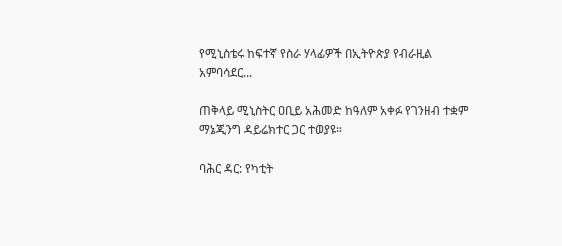የሚኒስቴሩ ከፍተኛ የስራ ሃላፊዎች በኢትዮጵያ የብራዚል አምባሳደር...

ጠቅላይ ሚኒስትር ዐቢይ አሕመድ ከዓለም አቀፉ የገንዘብ ተቋም ማኔጂንግ ዳይሬክተር ጋር ተወያዩ።

ባሕር ዳር: የካቲት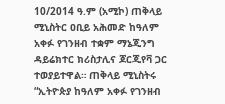10/2014 ዓ.ም (አሚኮ) ጠቅላይ ሚኒስትር ዐቢይ አሕመድ ከዓለም አቀፉ የገንዘብ ተቋም ማኔጂንግ ዳይሬክተር ክሪስታሊና ጆርጂየቫ ጋር ተወያይተዋል። ጠቅላይ ሚኒስትሩ “ኢትዮጵያ ከዓለም አቀፉ የገንዘብ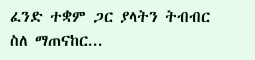ፈንድ ተቋም ጋር ያላትን ትብብር ስለ ማጠናከር...